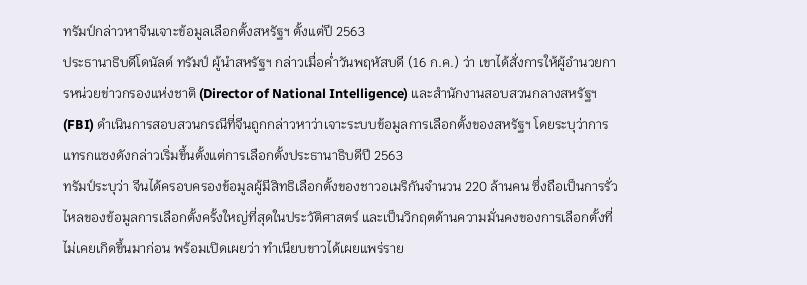ทรัมป์กล่าวหาจีนเจาะข้อมูลเลือกตั้งสหรัฐฯ ตั้งแต่ปี 2563
ประธานาธิบดีโดนัลด์ ทรัมป์ ผู้นำสหรัฐฯ กล่าวเมื่อค่ำวันพฤหัสบดี (16 ก.ค.) ว่า เขาได้สั่งการให้ผู้อำนวยการหน่วยข่าวกรองแห่งชาติ (Director of National Intelligence) และสำนักงานสอบสวนกลางสหรัฐฯ (FBI) ดำเนินการสอบสวนกรณีที่จีนถูกกล่าวหาว่าเจาะระบบข้อมูลการเลือกตั้งของสหรัฐฯ โดยระบุว่าการแทรกแซงดังกล่าวเริ่มขึ้นตั้งแต่การเลือกตั้งประธานาธิบดีปี 2563
ทรัมป์ระบุว่า จีนได้ครอบครองข้อมูลผู้มีสิทธิเลือกตั้งของชาวอเมริกันจำนวน 220 ล้านคน ซึ่งถือเป็นการรั่วไหลของข้อมูลการเลือกตั้งครั้งใหญ่ที่สุดในประวัติศาสตร์ และเป็นวิกฤตด้านความมั่นคงของการเลือกตั้งที่ไม่เคยเกิดขึ้นมาก่อน พร้อมเปิดเผยว่า ทำเนียบขาวได้เผยแพร่ราย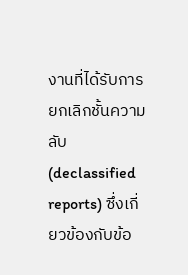งานที่ได้รับการยกเลิกชั้นความลับ (declassified reports) ซึ่งเกี่ยวข้องกับข้อ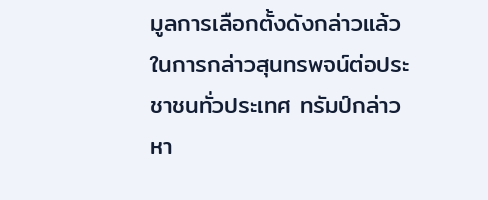มูลการเลือกตั้งดังกล่าวแล้ว
ในการกล่าวสุนทรพจน์ต่อประชาชนทั่วประเทศ ทรัมป์กล่าวหา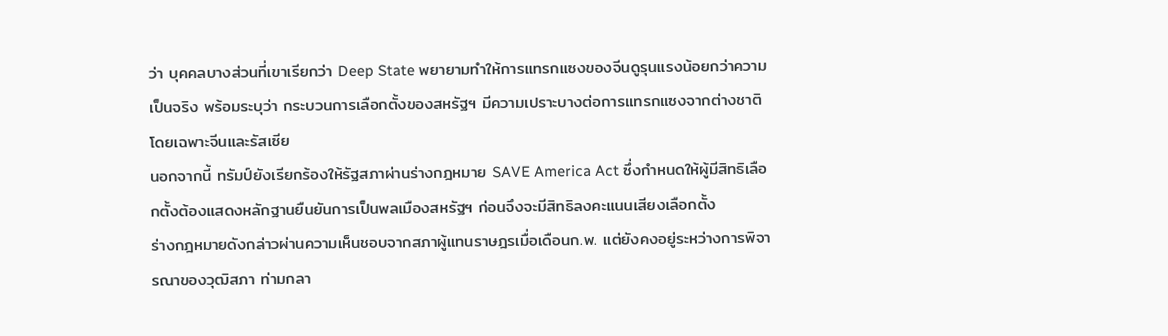ว่า บุคคลบางส่วนที่เขาเรียกว่า Deep State พยายามทำให้การแทรกแซงของจีนดูรุนแรงน้อยกว่าความเป็นจริง พร้อมระบุว่า กระบวนการเลือกตั้งของสหรัฐฯ มีความเปราะบางต่อการแทรกแซงจากต่างชาติ โดยเฉพาะจีนและรัสเซีย
นอกจากนี้ ทรัมป์ยังเรียกร้องให้รัฐสภาผ่านร่างกฎหมาย SAVE America Act ซึ่งกำหนดให้ผู้มีสิทธิเลือกตั้งต้องแสดงหลักฐานยืนยันการเป็นพลเมืองสหรัฐฯ ก่อนจึงจะมีสิทธิลงคะแนนเสียงเลือกตั้ง
ร่างกฎหมายดังกล่าวผ่านความเห็นชอบจากสภาผู้แทนราษฎรเมื่อเดือนก.พ. แต่ยังคงอยู่ระหว่างการพิจารณาของวุฒิสภา ท่ามกลา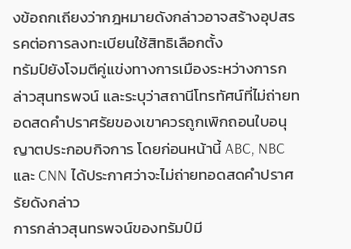งข้อถกเถียงว่ากฎหมายดังกล่าวอาจสร้างอุปสรรคต่อการลงทะเบียนใช้สิทธิเลือกตั้ง
ทรัมป์ยังโจมตีคู่แข่งทางการเมืองระหว่างการกล่าวสุนทรพจน์ และระบุว่าสถานีโทรทัศน์ที่ไม่ถ่ายทอดสดคำปราศรัยของเขาควรถูกเพิกถอนใบอนุญาตประกอบกิจการ โดยก่อนหน้านี้ ABC, NBC และ CNN ได้ประกาศว่าจะไม่ถ่ายทอดสดคำปราศรัยดังกล่าว
การกล่าวสุนทรพจน์ของทรัมป์มี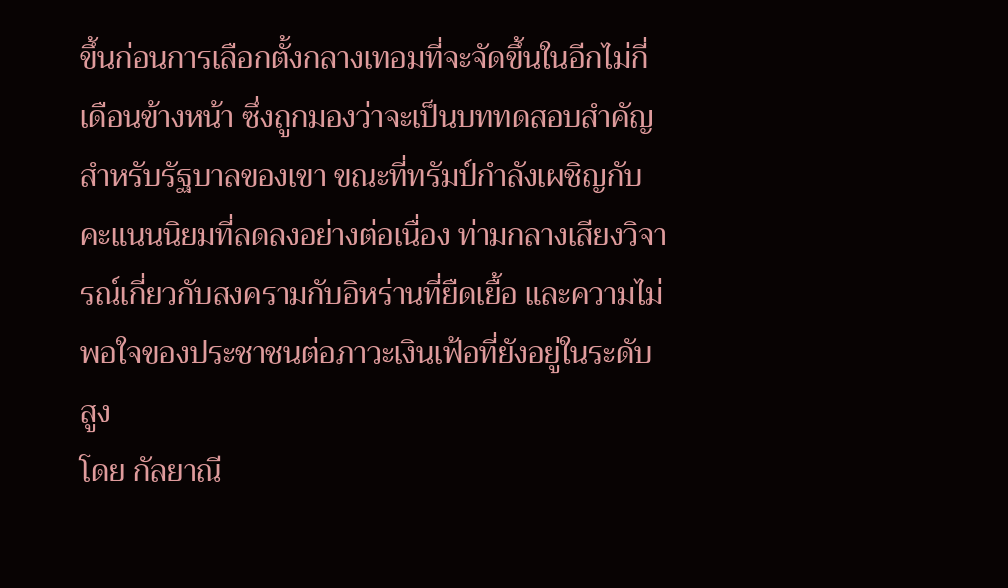ขึ้นก่อนการเลือกตั้งกลางเทอมที่จะจัดขึ้นในอีกไม่กี่เดือนข้างหน้า ซึ่งถูกมองว่าจะเป็นบททดสอบสำคัญสำหรับรัฐบาลของเขา ขณะที่ทรัมป์กำลังเผชิญกับคะแนนนิยมที่ลดลงอย่างต่อเนื่อง ท่ามกลางเสียงวิจารณ์เกี่ยวกับสงครามกับอิหร่านที่ยืดเยื้อ และความไม่พอใจของประชาชนต่อภาวะเงินเฟ้อที่ยังอยู่ในระดับสูง
โดย กัลยาณี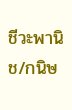ชีวะพานิช/กนิษ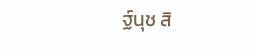ฐ์นุช สิ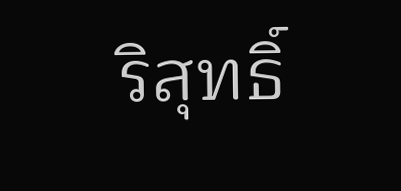ริสุทธิ์